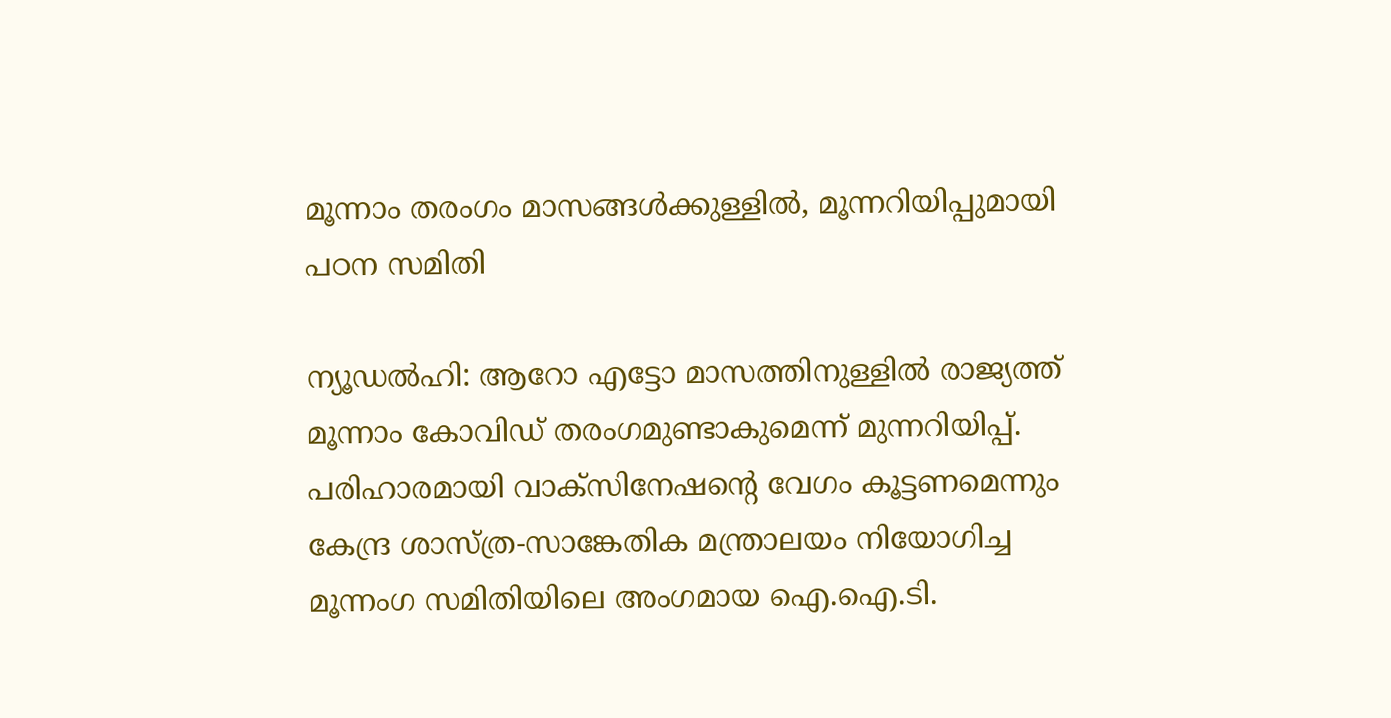മൂന്നാം തരംഗം മാസങ്ങള്‍ക്കുള്ളില്‍, മൂന്നറിയിപ്പുമായി പഠന സമിതി

ന്യൂഡല്‍ഹി: ആറോ എട്ടോ മാസത്തിനുള്ളില്‍ രാജ്യത്ത് മൂന്നാം കോവിഡ് തരംഗമുണ്ടാകുമെന്ന് മുന്നറിയിപ്പ്. പരിഹാരമായി വാക്സിനേഷന്റെ വേഗം കൂട്ടണമെന്നും കേന്ദ്ര ശാസ്ത്ര-സാങ്കേതിക മന്ത്രാലയം നിയോഗിച്ച മൂന്നംഗ സമിതിയിലെ അംഗമായ ഐ.ഐ.ടി.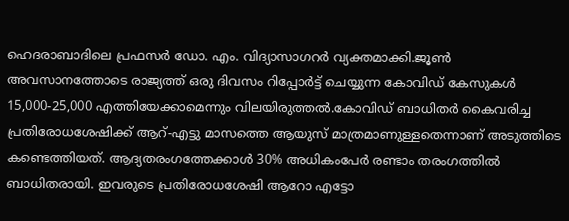ഹെദരാബാദിലെ പ്രഫസര്‍ ഡോ. എം. വിദ്യാസാഗറര്‍ വ്യക്തമാക്കി.ജൂണ്‍ അവസാനത്തോടെ രാജ്യത്ത് ഒരു ദിവസം റിപ്പോര്‍ട്ട് ചെയ്യുന്ന കോവിഡ് കേസുകള്‍ 15,000-25,000 എത്തിയേക്കാമെന്നും വിലയിരുത്തല്‍.കോവിഡ് ബാധിതര്‍ കൈവരിച്ച പ്രതിരോധശേഷിക്ക് ആറ്-എട്ടു മാസത്തെ ആയുസ് മാത്രമാണുള്ളതെന്നാണ് അടുത്തിടെ കണ്ടെത്തിയത്. ആദ്യതരംഗത്തേക്കാള്‍ 30% അധികംപേര്‍ രണ്ടാം തരംഗത്തില്‍ ബാധിതരായി. ഇവരുടെ പ്രതിരോധശേഷി ആറോ എട്ടോ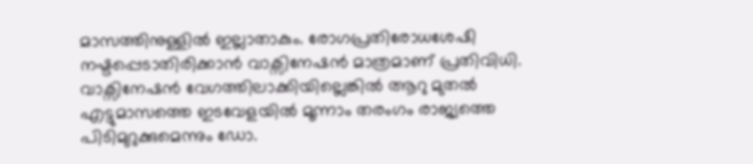മാസത്തിനുള്ളില്‍ ഇല്ലാതാകും. രോഗപ്രതിരോധശേഷി നഷ്ടപ്പെടാതിരിക്കാന്‍ വാക്സിനേഷന്‍ മാത്രമാണ് പ്രതിവിധി. വാക്സിനേഷന്‍ വേഗത്തിലാക്കിയില്ലെങ്കില്‍ ആറു മുതല്‍ എട്ടുമാസത്തെ ഇടവേളയില്‍ മൂന്നാം തരംഗം രാജ്യത്തെ പിടിമുറുക്കുമെന്നും ഡോ.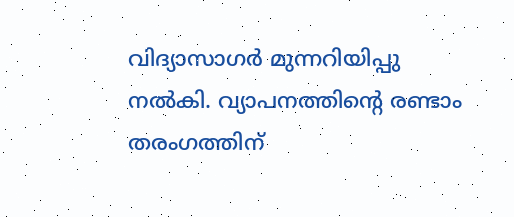വിദ്യാസാഗര്‍ മുന്നറിയിപ്പു നല്‍കി. വ്യാപനത്തിന്റെ രണ്ടാം തരംഗത്തിന്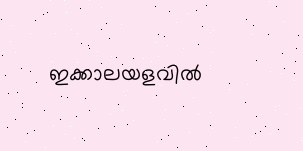ഇക്കാലയളവില്‍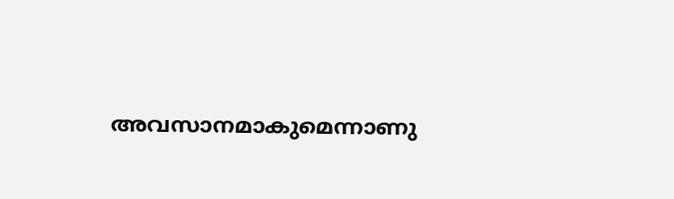അവസാനമാകുമെന്നാണു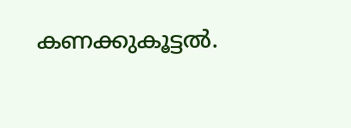കണക്കുകൂട്ടല്‍.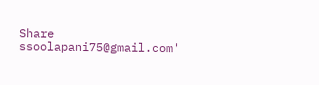Share
ssoolapani75@gmail.com'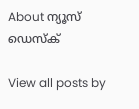About ന്യൂസ് ഡെസ്ക്

View all posts by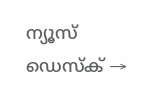ന്യൂസ് ഡെസ്ക് →